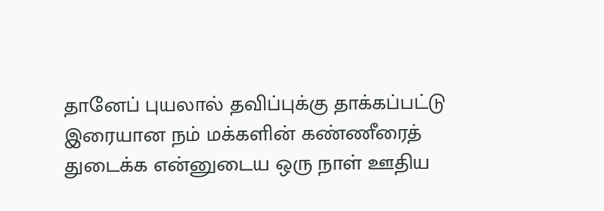தானேப் புயலால் தவிப்புக்கு தாக்கப்பட்டு இரையான நம் மக்களின் கண்ணீரைத் துடைக்க என்னுடைய ஒரு நாள் ஊதிய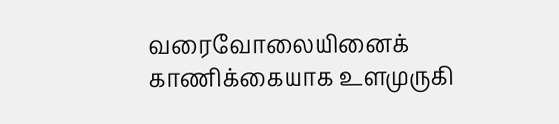வரைவோலையினைக் காணிக்கையாக உளமுருகி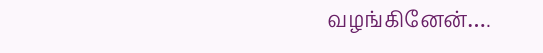வழங்கினேன்….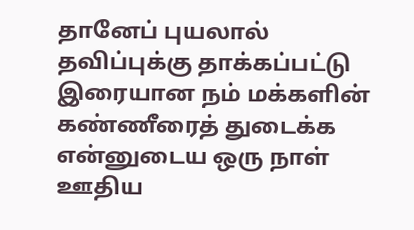தானேப் புயலால் தவிப்புக்கு தாக்கப்பட்டு இரையான நம் மக்களின் கண்ணீரைத் துடைக்க என்னுடைய ஒரு நாள் ஊதிய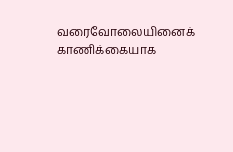வரைவோலையினைக் காணிக்கையாக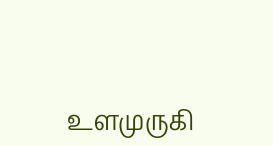உளமுருகி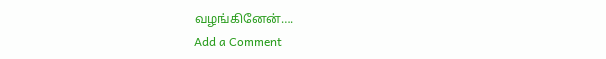வழங்கினேன்….
Add a Comment